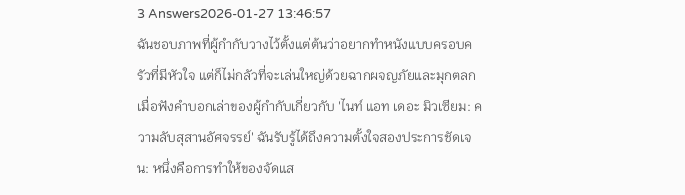3 Answers2026-01-27 13:46:57
ฉันชอบภาพที่ผู้กำกับวางไว้ตั้งแต่ต้นว่าอยากทำหนังแบบครอบครัวที่มีหัวใจ แต่ก็ไม่กลัวที่จะเล่นใหญ่ด้วยฉากผจญภัยและมุกตลก เมื่อฟังคำบอกเล่าของผู้กำกับเกี่ยวกับ 'ไนท์ แอท เดอะ มิวเซียม: ความลับสุสานอัศจรรย์' ฉันรับรู้ได้ถึงความตั้งใจสองประการชัดเจน: หนึ่งคือการทำให้ของจัดแส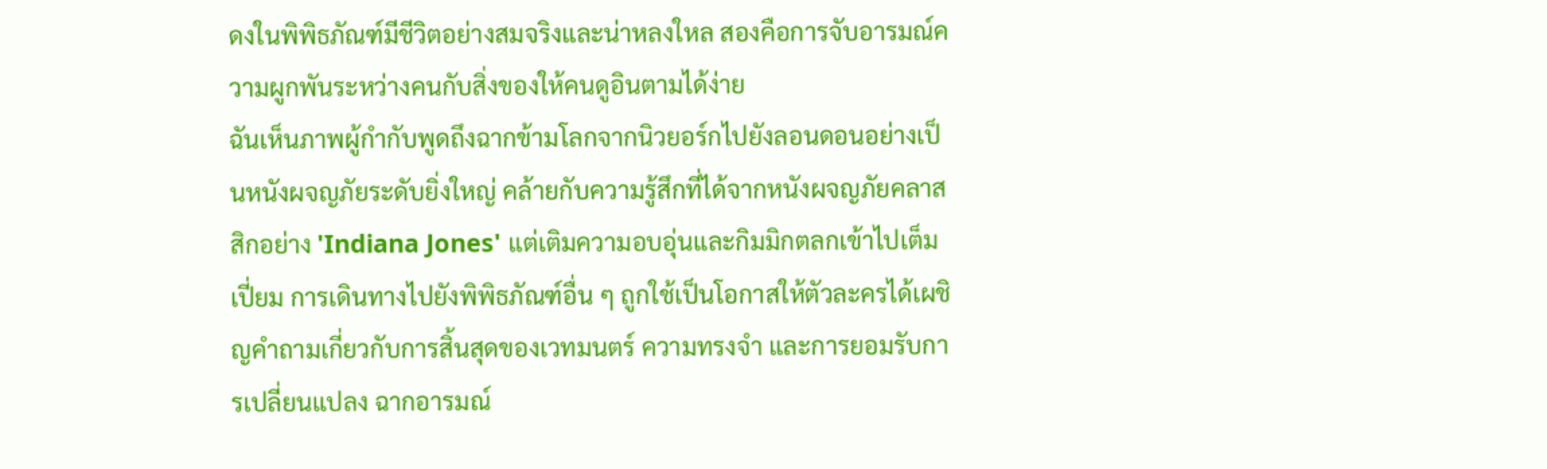ดงในพิพิธภัณฑ์มีชีวิตอย่างสมจริงและน่าหลงใหล สองคือการจับอารมณ์ความผูกพันระหว่างคนกับสิ่งของให้คนดูอินตามได้ง่าย
ฉันเห็นภาพผู้กำกับพูดถึงฉากข้ามโลกจากนิวยอร์กไปยังลอนดอนอย่างเป็นหนังผจญภัยระดับยิ่งใหญ่ คล้ายกับความรู้สึกที่ได้จากหนังผจญภัยคลาสสิกอย่าง 'Indiana Jones' แต่เติมความอบอุ่นและกิมมิกตลกเข้าไปเต็มเปี่ยม การเดินทางไปยังพิพิธภัณฑ์อื่น ๆ ถูกใช้เป็นโอกาสให้ตัวละครได้เผชิญคำถามเกี่ยวกับการสิ้นสุดของเวทมนตร์ ความทรงจำ และการยอมรับการเปลี่ยนแปลง ฉากอารมณ์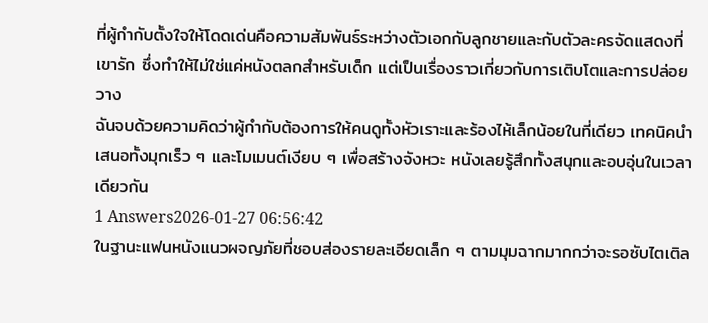ที่ผู้กำกับตั้งใจให้โดดเด่นคือความสัมพันธ์ระหว่างตัวเอกกับลูกชายและกับตัวละครจัดแสดงที่เขารัก ซึ่งทำให้ไม่ใช่แค่หนังตลกสำหรับเด็ก แต่เป็นเรื่องราวเกี่ยวกับการเติบโตและการปล่อยวาง
ฉันจบด้วยความคิดว่าผู้กำกับต้องการให้คนดูทั้งหัวเราะและร้องไห้เล็กน้อยในที่เดียว เทคนิคนำเสนอทั้งมุกเร็ว ๆ และโมเมนต์เงียบ ๆ เพื่อสร้างจังหวะ หนังเลยรู้สึกทั้งสนุกและอบอุ่นในเวลาเดียวกัน
1 Answers2026-01-27 06:56:42
ในฐานะแฟนหนังแนวผจญภัยที่ชอบส่องรายละเอียดเล็ก ๆ ตามมุมฉากมากกว่าจะรอซับไตเติล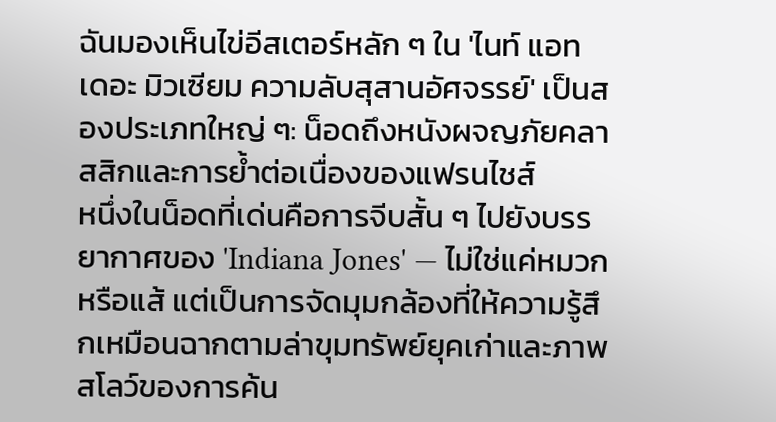ฉันมองเห็นไข่อีสเตอร์หลัก ๆ ใน 'ไนท์ แอท เดอะ มิวเซียม ความลับสุสานอัศจรรย์' เป็นสองประเภทใหญ่ ๆ: น็อดถึงหนังผจญภัยคลาสสิกและการย้ำต่อเนื่องของแฟรนไชส์
หนึ่งในน็อดที่เด่นคือการจีบสั้น ๆ ไปยังบรรยากาศของ 'Indiana Jones' — ไม่ใช่แค่หมวกหรือแส้ แต่เป็นการจัดมุมกล้องที่ให้ความรู้สึกเหมือนฉากตามล่าขุมทรัพย์ยุคเก่าและภาพสโลว์ของการค้น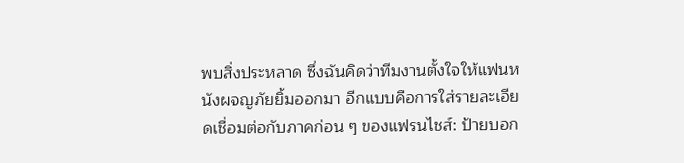พบสิ่งประหลาด ซึ่งฉันคิดว่าทีมงานตั้งใจให้แฟนหนังผจญภัยยิ้มออกมา อีกแบบคือการใส่รายละเอียดเชื่อมต่อกับภาคก่อน ๆ ของแฟรนไชส์: ป้ายบอก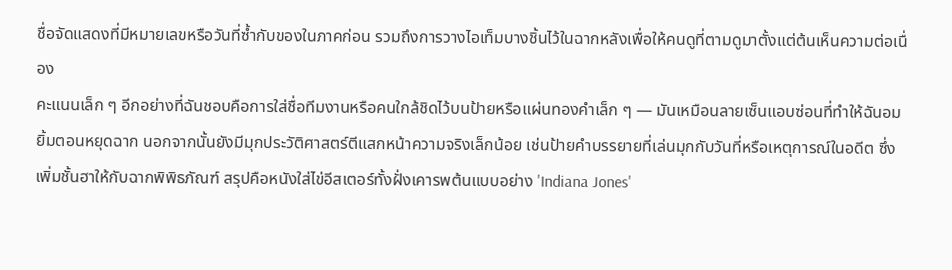ชื่อจัดแสดงที่มีหมายเลขหรือวันที่ซ้ำกับของในภาคก่อน รวมถึงการวางไอเท็มบางชิ้นไว้ในฉากหลังเพื่อให้คนดูที่ตามดูมาตั้งแต่ต้นเห็นความต่อเนื่อง
คะแนนเล็ก ๆ อีกอย่างที่ฉันชอบคือการใส่ชื่อทีมงานหรือคนใกล้ชิดไว้บนป้ายหรือแผ่นทองคำเล็ก ๆ — มันเหมือนลายเซ็นแอบซ่อนที่ทำให้ฉันอมยิ้มตอนหยุดฉาก นอกจากนั้นยังมีมุกประวัติศาสตร์ตีแสกหน้าความจริงเล็กน้อย เช่นป้ายคำบรรยายที่เล่นมุกกับวันที่หรือเหตุการณ์ในอดีต ซึ่งเพิ่มชั้นฮาให้กับฉากพิพิธภัณฑ์ สรุปคือหนังใส่ไข่อีสเตอร์ทั้งฝั่งเคารพต้นแบบอย่าง 'Indiana Jones'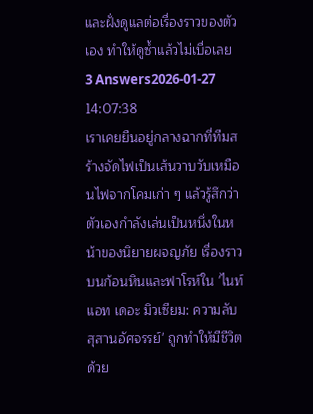และฝั่งดูแลต่อเรื่องราวของตัวเอง ทำให้ดูซ้ำแล้วไม่เบื่อเลย
3 Answers2026-01-27 14:07:38
เราเคยยืนอยู่กลางฉากที่ทีมสร้างจัดไฟเป็นเส้นวาบวับเหมือนไฟจากโคมเก่า ๆ แล้วรู้สึกว่าตัวเองกำลังเล่นเป็นหนึ่งในหน้าของนิยายผจญภัย เรื่องราวบนก้อนหินและฟาโรห์ใน 'ไนท์ แอท เดอะ มิวเซียม: ความลับสุสานอัศจรรย์' ถูกทำให้มีชีวิตด้วย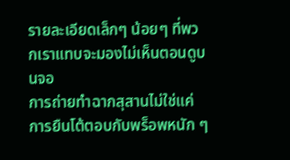รายละเอียดเล็กๆ น้อยๆ ที่พวกเราแทบจะมองไม่เห็นตอนดูบนจอ
การถ่ายทำฉากสุสานไม่ใช่แค่การยืนโต้ตอบกับพร็อพหนัก ๆ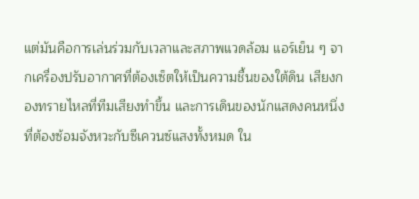แต่มันคือการเล่นร่วมกับเวลาและสภาพแวดล้อม แอร์เย็น ๆ จากเครื่องปรับอากาศที่ต้องเซ็ตให้เป็นความชื้นของใต้ดิน เสียงกองทรายไหลที่ทีมเสียงทำขึ้น และการเดินของนักแสดงคนหนึ่งที่ต้องซ้อมจังหวะกับซีเควนซ์แสงทั้งหมด ใน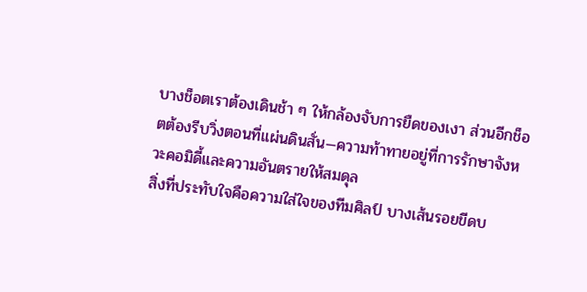บางช็อตเราต้องเดินช้า ๆ ให้กล้องจับการยืดของเงา ส่วนอีกช็อตต้องรีบวิ่งตอนที่แผ่นดินสั่น—ความท้าทายอยู่ที่การรักษาจังหวะคอมิดี้และความอันตรายให้สมดุล
สิ่งที่ประทับใจคือความใส่ใจของทีมศิลป์ บางเส้นรอยขีดบ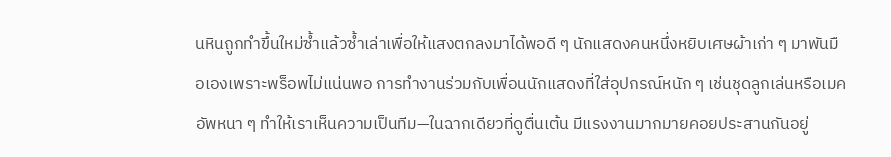นหินถูกทำขึ้นใหม่ซ้ำแล้วซ้ำเล่าเพื่อให้แสงตกลงมาได้พอดี ๆ นักแสดงคนหนึ่งหยิบเศษผ้าเก่า ๆ มาพันมือเองเพราะพร็อพไม่แน่นพอ การทำงานร่วมกับเพื่อนนักแสดงที่ใส่อุปกรณ์หนัก ๆ เช่นชุดลูกเล่นหรือเมคอัพหนา ๆ ทำให้เราเห็นความเป็นทีม—ในฉากเดียวที่ดูตื่นเต้น มีแรงงานมากมายคอยประสานกันอยู่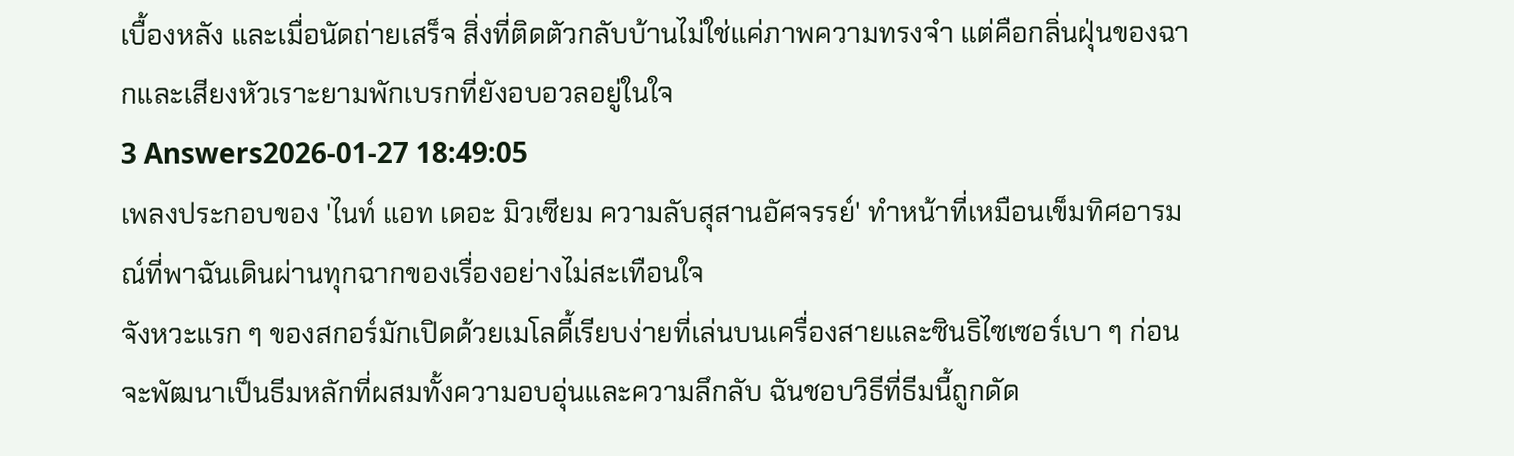เบื้องหลัง และเมื่อนัดถ่ายเสร็จ สิ่งที่ติดตัวกลับบ้านไม่ใช่แค่ภาพความทรงจำ แต่คือกลิ่นฝุ่นของฉากและเสียงหัวเราะยามพักเบรกที่ยังอบอวลอยู่ในใจ
3 Answers2026-01-27 18:49:05
เพลงประกอบของ 'ไนท์ แอท เดอะ มิวเซียม ความลับสุสานอัศจรรย์' ทำหน้าที่เหมือนเข็มทิศอารมณ์ที่พาฉันเดินผ่านทุกฉากของเรื่องอย่างไม่สะเทือนใจ
จังหวะแรก ๆ ของสกอร์มักเปิดด้วยเมโลดี้เรียบง่ายที่เล่นบนเครื่องสายและซินธิไซเซอร์เบา ๆ ก่อนจะพัฒนาเป็นธีมหลักที่ผสมทั้งความอบอุ่นและความลึกลับ ฉันชอบวิธีที่ธีมนี้ถูกดัด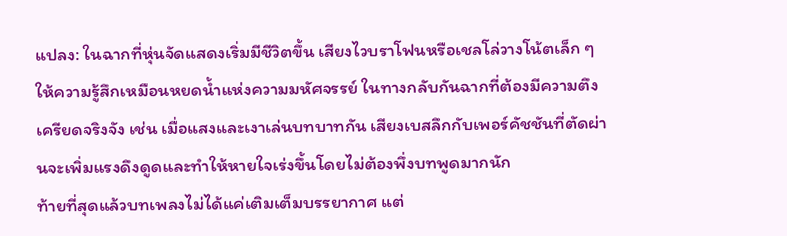แปลง: ในฉากที่หุ่นจัดแสดงเริ่มมีชีวิตขึ้น เสียงไวบราโฟนหรือเชลโล่วางโน้ตเล็ก ๆ ให้ความรู้สึกเหมือนหยดน้ำแห่งความมหัศจรรย์ ในทางกลับกันฉากที่ต้องมีความตึงเครียดจริงจัง เช่น เมื่อแสงและเงาเล่นบทบาทกัน เสียงเบสลึกกับเพอร์คัชชันที่ตัดผ่านจะเพิ่มแรงดึงดูดและทำให้หายใจเร่งขึ้นโดยไม่ต้องพึ่งบทพูดมากนัก
ท้ายที่สุดแล้วบทเพลงไม่ได้แค่เติมเต็มบรรยากาศ แต่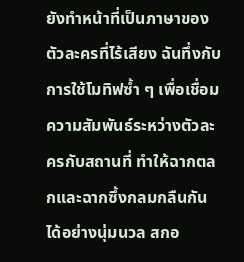ยังทำหน้าที่เป็นภาษาของตัวละครที่ไร้เสียง ฉันทึ่งกับการใช้โมทิฟซ้ำ ๆ เพื่อเชื่อมความสัมพันธ์ระหว่างตัวละครกับสถานที่ ทำให้ฉากตลกและฉากซึ้งกลมกลืนกันได้อย่างนุ่มนวล สกอ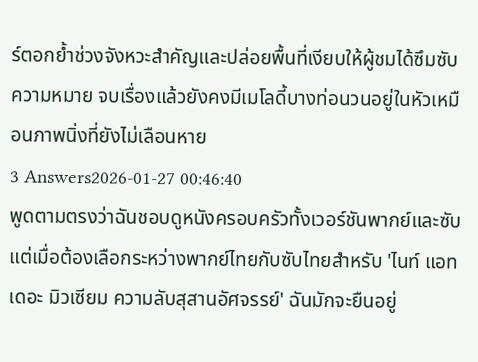ร์ตอกย้ำช่วงจังหวะสำคัญและปล่อยพื้นที่เงียบให้ผู้ชมได้ซึมซับความหมาย จบเรื่องแล้วยังคงมีเมโลดี้บางท่อนวนอยู่ในหัวเหมือนภาพนิ่งที่ยังไม่เลือนหาย
3 Answers2026-01-27 00:46:40
พูดตามตรงว่าฉันชอบดูหนังครอบครัวทั้งเวอร์ชันพากย์และซับ แต่เมื่อต้องเลือกระหว่างพากย์ไทยกับซับไทยสำหรับ 'ไนท์ แอท เดอะ มิวเซียม ความลับสุสานอัศจรรย์' ฉันมักจะยืนอยู่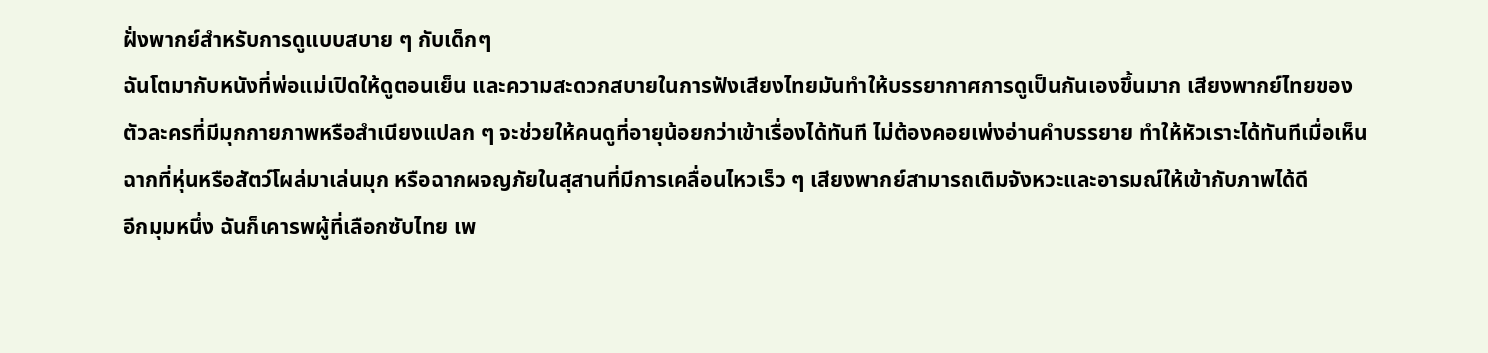ฝั่งพากย์สำหรับการดูแบบสบาย ๆ กับเด็กๆ
ฉันโตมากับหนังที่พ่อแม่เปิดให้ดูตอนเย็น และความสะดวกสบายในการฟังเสียงไทยมันทำให้บรรยากาศการดูเป็นกันเองขึ้นมาก เสียงพากย์ไทยของตัวละครที่มีมุกกายภาพหรือสำเนียงแปลก ๆ จะช่วยให้คนดูที่อายุน้อยกว่าเข้าเรื่องได้ทันที ไม่ต้องคอยเพ่งอ่านคำบรรยาย ทำให้หัวเราะได้ทันทีเมื่อเห็นฉากที่หุ่นหรือสัตว์โผล่มาเล่นมุก หรือฉากผจญภัยในสุสานที่มีการเคลื่อนไหวเร็ว ๆ เสียงพากย์สามารถเติมจังหวะและอารมณ์ให้เข้ากับภาพได้ดี
อีกมุมหนึ่ง ฉันก็เคารพผู้ที่เลือกซับไทย เพ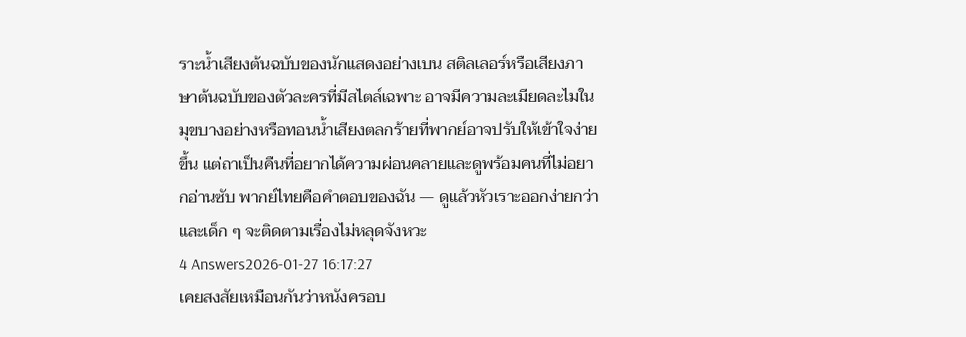ราะน้ำเสียงต้นฉบับของนักแสดงอย่างเบน สติลเลอร์หรือเสียงภาษาต้นฉบับของตัวละครที่มีสไตล์เฉพาะ อาจมีความละเมียดละไมในมุขบางอย่างหรือทอนน้ำเสียงตลกร้ายที่พากย์อาจปรับให้เข้าใจง่ายขึ้น แต่ถาเป็นคืนที่อยากได้ความผ่อนคลายและดูพร้อมคนที่ไม่อยากอ่านซับ พากย์ไทยคือคำตอบของฉัน — ดูแล้วหัวเราะออกง่ายกว่า และเด็ก ๆ จะติดตามเรื่องไม่หลุดจังหวะ
4 Answers2026-01-27 16:17:27
เคยสงสัยเหมือนกันว่าหนังครอบ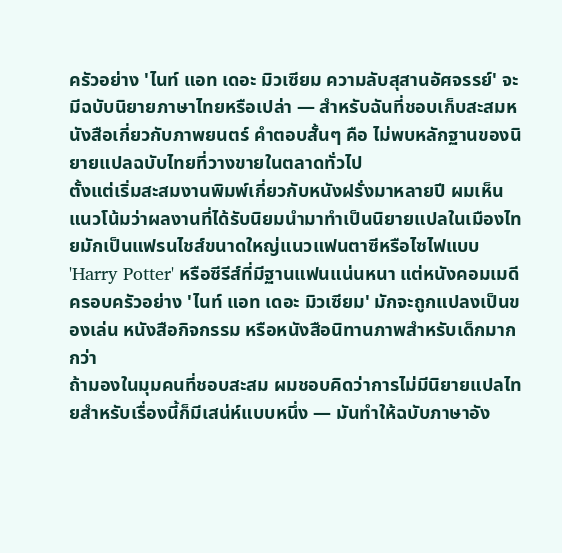ครัวอย่าง 'ไนท์ แอท เดอะ มิวเซียม ความลับสุสานอัศจรรย์' จะมีฉบับนิยายภาษาไทยหรือเปล่า — สำหรับฉันที่ชอบเก็บสะสมหนังสือเกี่ยวกับภาพยนตร์ คำตอบสั้นๆ คือ ไม่พบหลักฐานของนิยายแปลฉบับไทยที่วางขายในตลาดทั่วไป
ตั้งแต่เริ่มสะสมงานพิมพ์เกี่ยวกับหนังฝรั่งมาหลายปี ผมเห็นแนวโน้มว่าผลงานที่ได้รับนิยมนำมาทำเป็นนิยายแปลในเมืองไทยมักเป็นแฟรนไชส์ขนาดใหญ่แนวแฟนตาซีหรือไซไฟแบบ 'Harry Potter' หรือซีรีส์ที่มีฐานแฟนแน่นหนา แต่หนังคอมเมดีครอบครัวอย่าง 'ไนท์ แอท เดอะ มิวเซียม' มักจะถูกแปลงเป็นของเล่น หนังสือกิจกรรม หรือหนังสือนิทานภาพสำหรับเด็กมากกว่า
ถ้ามองในมุมคนที่ชอบสะสม ผมชอบคิดว่าการไม่มีนิยายแปลไทยสำหรับเรื่องนี้ก็มีเสน่ห์แบบหนึ่ง — มันทำให้ฉบับภาษาอัง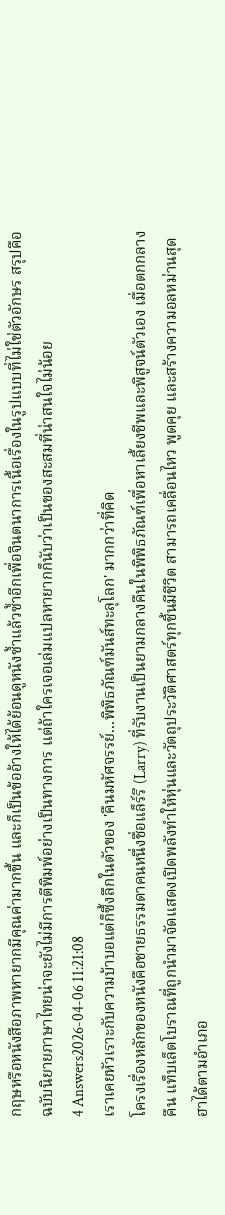กฤษหรือหนังสือภาพหายากมีคุณค่ามากขึ้น และก็เป็นข้ออ้างให้ได้ย้อนดูหนังซ้ำแล้วซ้ำอีกเพื่อจินตนาการเนื้อเรื่องในรูปแบบที่ไม่ใช่ตัวอักษร สรุปคือ ฉบับนิยายภาษาไทยน่าจะยังไม่มีการตีพิมพ์อย่างเป็นทางการ แต่ถ้าใครเจอเล่มแปลหายากก็นับว่าเป็นของสะสมที่น่าสนใจไม่น้อย
4 Answers2026-04-06 11:21:08
เราเคยหัวเราะกับความบ้าบอแต่ก็ซึ้งลึกในตัวของ 'คืนมหัศจรรย์...พิพิธภัณฑ์มันส์ทะลุโลก' มากกว่าที่คิด
โครงเรื่องหลักของหนังคือชายธรรมดาคนหนึ่งชื่อแล็ร์รี (Larry) ที่รับงานเป็นยามกลางคืนในพิพิธภัณฑ์เพื่อหาเลี้ยงชีพและพิสูจน์ตัวเอง เมื่อตกกลางคืน แท็บเล็ตโบราณที่ถูกนำมาจัดแสดงเปิดพลังทำให้หุ่นและวัตถุประวัติศาสตร์ทุกชิ้นมีชีวิต สามารถเคลื่อนไหว พูดคุย และสร้างความอลหม่านสุดฮาได้ตามอำเภอ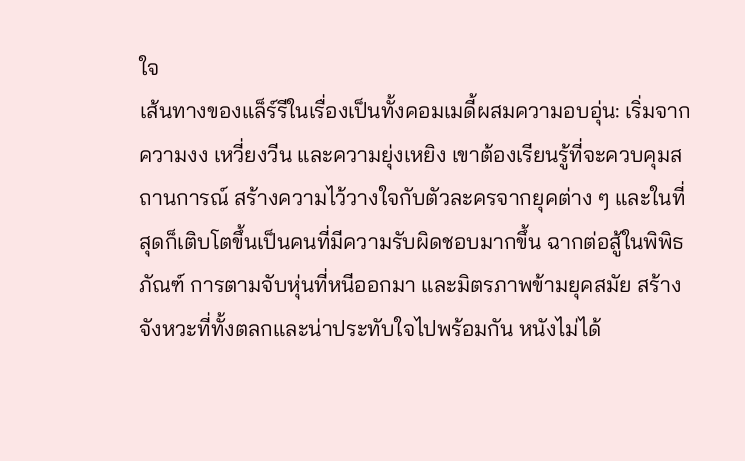ใจ
เส้นทางของแล็ร์รีในเรื่องเป็นทั้งคอมเมดี้ผสมความอบอุ่น: เริ่มจากความงง เหวี่ยงวีน และความยุ่งเหยิง เขาต้องเรียนรู้ที่จะควบคุมสถานการณ์ สร้างความไว้วางใจกับตัวละครจากยุคต่าง ๆ และในที่สุดก็เติบโตขึ้นเป็นคนที่มีความรับผิดชอบมากขึ้น ฉากต่อสู้ในพิพิธภัณฑ์ การตามจับหุ่นที่หนีออกมา และมิตรภาพข้ามยุคสมัย สร้างจังหวะที่ทั้งตลกและน่าประทับใจไปพร้อมกัน หนังไม่ได้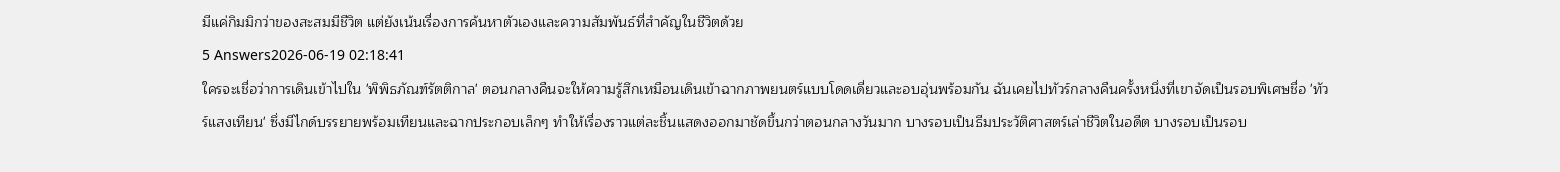มีแค่กิมมิกว่าของสะสมมีชีวิต แต่ยังเน้นเรื่องการค้นหาตัวเองและความสัมพันธ์ที่สำคัญในชีวิตด้วย
5 Answers2026-06-19 02:18:41
ใครจะเชื่อว่าการเดินเข้าไปใน 'พิพิธภัณฑ์รัตติกาล' ตอนกลางคืนจะให้ความรู้สึกเหมือนเดินเข้าฉากภาพยนตร์แบบโดดเดี่ยวและอบอุ่นพร้อมกัน ฉันเคยไปทัวร์กลางคืนครั้งหนึ่งที่เขาจัดเป็นรอบพิเศษชื่อ 'ทัวร์แสงเทียน' ซึ่งมีไกด์บรรยายพร้อมเทียนและฉากประกอบเล็กๆ ทำให้เรื่องราวแต่ละชิ้นแสดงออกมาชัดขึ้นกว่าตอนกลางวันมาก บางรอบเป็นธีมประวัติศาสตร์เล่าชีวิตในอดีต บางรอบเป็นรอบ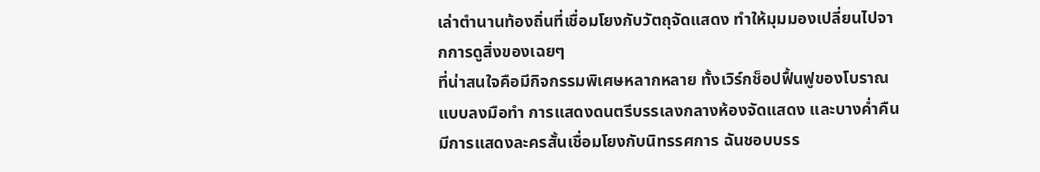เล่าตำนานท้องถิ่นที่เชื่อมโยงกับวัตถุจัดแสดง ทำให้มุมมองเปลี่ยนไปจากการดูสิ่งของเฉยๆ
ที่น่าสนใจคือมีกิจกรรมพิเศษหลากหลาย ทั้งเวิร์กช็อปฟื้นฟูของโบราณแบบลงมือทำ การแสดงดนตรีบรรเลงกลางห้องจัดแสดง และบางค่ำคืนมีการแสดงละครสั้นเชื่อมโยงกับนิทรรศการ ฉันชอบบรร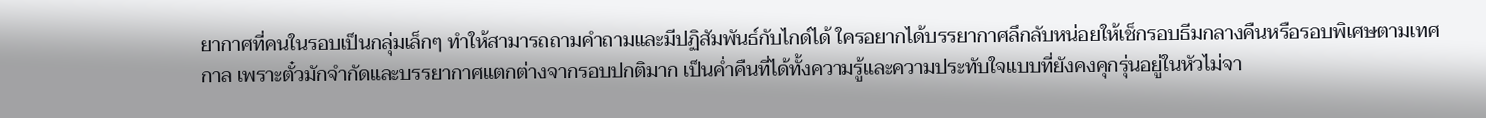ยากาศที่คนในรอบเป็นกลุ่มเล็กๆ ทำให้สามารถถามคำถามและมีปฏิสัมพันธ์กับไกด์ได้ ใครอยากได้บรรยากาศลึกลับหน่อยให้เช็กรอบธีมกลางคืนหรือรอบพิเศษตามเทศกาล เพราะตั๋วมักจำกัดและบรรยากาศแตกต่างจากรอบปกติมาก เป็นค่ำคืนที่ได้ทั้งความรู้และความประทับใจแบบที่ยังคงคุกรุ่นอยู่ในหัวไม่จา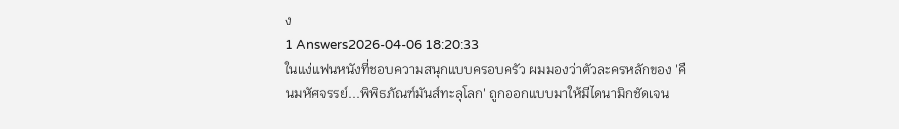ง
1 Answers2026-04-06 18:20:33
ในแง่แฟนหนังที่ชอบความสนุกแบบครอบครัว ผมมองว่าตัวละครหลักของ 'คืนมหัศจรรย์...พิพิธภัณฑ์มันส์ทะลุโลก' ถูกออกแบบมาให้มีไดนามิกชัดเจน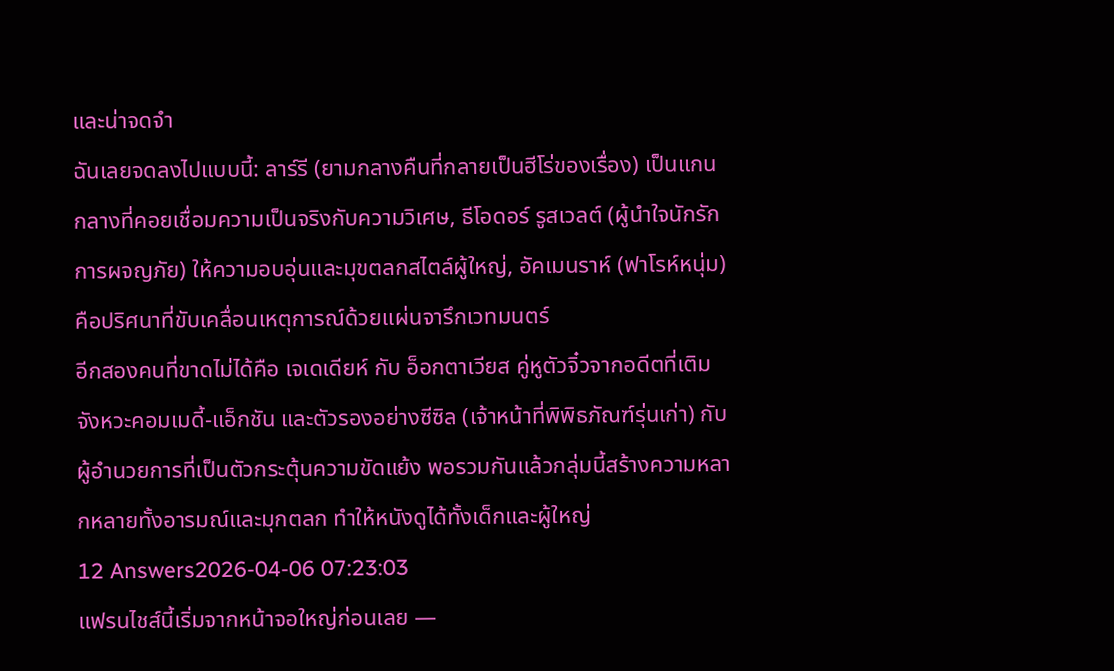และน่าจดจำ
ฉันเลยจดลงไปแบบนี้: ลาร์รี (ยามกลางคืนที่กลายเป็นฮีโร่ของเรื่อง) เป็นแกนกลางที่คอยเชื่อมความเป็นจริงกับความวิเศษ, ธีโอดอร์ รูสเวลต์ (ผู้นำใจนักรักการผจญภัย) ให้ความอบอุ่นและมุขตลกสไตล์ผู้ใหญ่, อัคเมนราห์ (ฟาโรห์หนุ่ม) คือปริศนาที่ขับเคลื่อนเหตุการณ์ด้วยแผ่นจารึกเวทมนตร์
อีกสองคนที่ขาดไม่ได้คือ เจเดเดียห์ กับ อ็อกตาเวียส คู่หูตัวจิ๋วจากอดีตที่เติมจังหวะคอมเมดี้-แอ็กชัน และตัวรองอย่างซีซิล (เจ้าหน้าที่พิพิธภัณฑ์รุ่นเก่า) กับผู้อำนวยการที่เป็นตัวกระตุ้นความขัดแย้ง พอรวมกันแล้วกลุ่มนี้สร้างความหลากหลายทั้งอารมณ์และมุกตลก ทำให้หนังดูได้ทั้งเด็กและผู้ใหญ่
12 Answers2026-04-06 07:23:03
แฟรนไชส์นี้เริ่มจากหน้าจอใหญ่ก่อนเลย —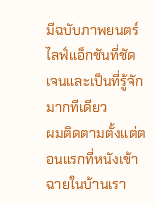มีฉบับภาพยนตร์ไลฟ์แอ็กชันที่ชัดเจนและเป็นที่รู้จักมากทีเดียว
ผมติดตามตั้งแต่ตอนแรกที่หนังเข้าฉายในบ้านเรา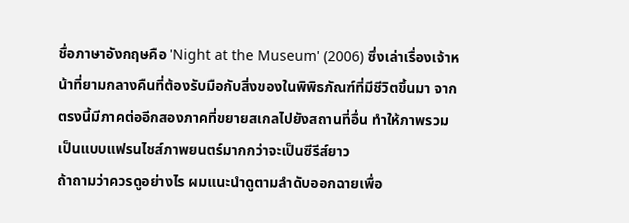ชื่อภาษาอังกฤษคือ 'Night at the Museum' (2006) ซึ่งเล่าเรื่องเจ้าหน้าที่ยามกลางคืนที่ต้องรับมือกับสิ่งของในพิพิธภัณฑ์ที่มีชีวิตขึ้นมา จากตรงนี้มีภาคต่ออีกสองภาคที่ขยายสเกลไปยังสถานที่อื่น ทำให้ภาพรวมเป็นแบบแฟรนไชส์ภาพยนตร์มากกว่าจะเป็นซีรีส์ยาว
ถ้าถามว่าควรดูอย่างไร ผมแนะนำดูตามลำดับออกฉายเพื่อ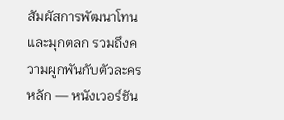สัมผัสการพัฒนาโทนและมุกตลก รวมถึงความผูกพันกับตัวละครหลัก — หนังเวอร์ชัน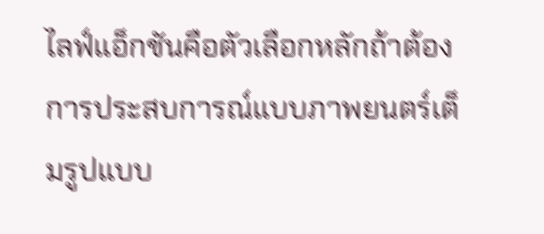ไลฟ์แอ็กชันคือตัวเลือกหลักถ้าต้องการประสบการณ์แบบภาพยนตร์เต็มรูปแบบ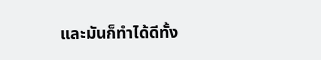และมันก็ทำได้ดีทั้ง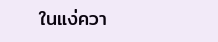ในแง่ควา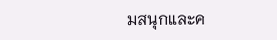มสนุกและค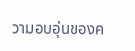วามอบอุ่นของค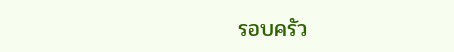รอบครัว